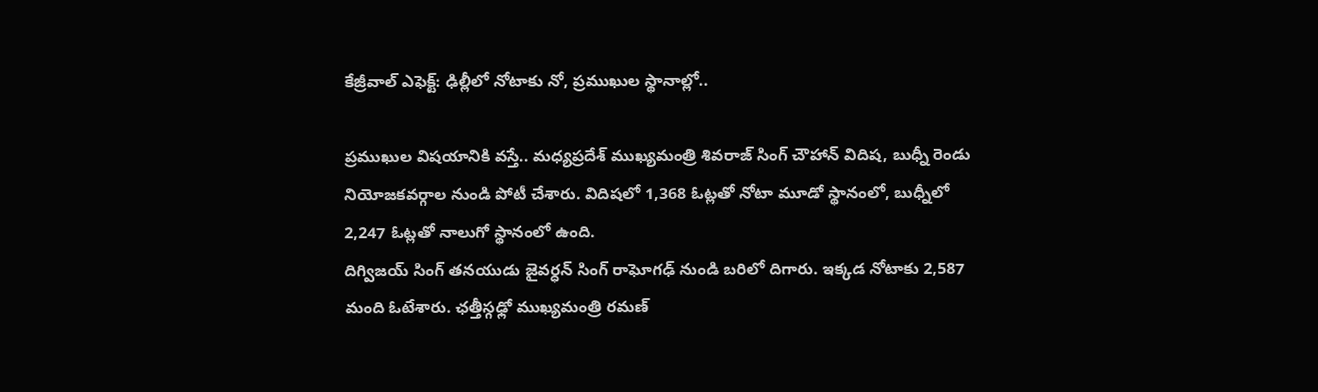కేజ్రీవాల్ ఎఫెక్ట్: ఢిల్లీలో నోటాకు నో, ప్రముఖుల స్థానాల్లో..

ప్రముఖుల విషయానికి వస్తే.. మధ్యప్రదేశ్ ముఖ్యమంత్రి శివరాజ్ సింగ్ చౌహాన్ విదిష, బుధ్నీ రెండు నియోజకవర్గాల నుండి పోటీ చేశారు. విదిషలో 1,368 ఓట్లతో నోటా మూడో స్థానంలో, బుధ్నీలో 2,247 ఓట్లతో నాలుగో స్థానంలో ఉంది.
దిగ్విజయ్ సింగ్ తనయుడు జైవర్ధన్ సింగ్ రాఘోగఢ్ నుండి బరిలో దిగారు. ఇక్కడ నోటాకు 2,587 మంది ఓటేశారు. ఛత్తీస్గఢ్లో ముఖ్యమంత్రి రమణ్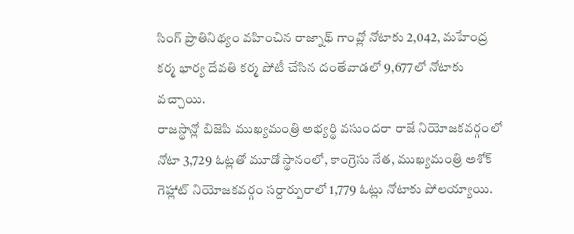సింగ్ ప్రాతినిథ్యం వహించిన రాజ్నాథ్ గాంవ్లో నోటాకు 2,042, మహేంద్ర కర్మ భార్య దేవతి కర్మ పోటీ చేసిన దంతేవాడలో 9,677లో నోటాకు వచ్చాయి.
రాజస్థాన్లో బిజెపి ముఖ్యమంత్రి అభ్యర్థి వసుందరా రాజే నియోజకవర్గంలో నోటా 3,729 ఓట్లతో మూడో స్థానంలో, కాంగ్రెసు నేత, ముఖ్యమంత్రి అశోక్ గెహ్లాట్ నియోజకవర్గం సర్దార్పురాలో 1,779 ఓట్లు నోటాకు పోలయ్యాయి.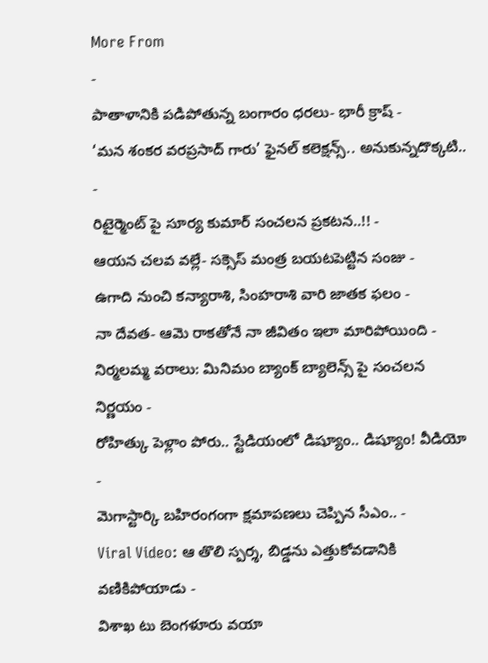More From
-
పాతాళానికి పడిపోతున్న బంగారం ధరలు- భారీ క్రాష్ -
‘మన శంకర వరప్రసాద్ గారు’ ఫైనల్ కలెక్షన్స్.. అనుకున్నదొక్కటి.. -
రిటైర్మెంట్ పై సూర్య కుమార్ సంచలన ప్రకటన..!! -
ఆయన చలవ వల్లే- సక్సెస్ మంత్ర బయటపెట్టిన సంజు -
ఉగాది నుంచి కన్యారాశి, సింహరాశి వారి జాతక ఫలం -
నా దేవత- ఆమె రాకతోనే నా జీవితం ఇలా మారిపోయింది -
నిర్మలమ్మ వరాలు: మినిమం బ్యాంక్ బ్యాలెన్స్ పై సంచలన నిర్ణయం -
రోహిత్కు పెళ్లాం పోరు.. స్టేడియంలో డిష్యూం.. డిష్యూం! వీడియో -
మెగాస్టార్కి బహిరంగంగా క్షమాపణలు చెప్పిన సీఎం.. -
Viral Video: ఆ తొలి స్పర్శ, బిడ్డను ఎత్తుకోవడానికి వణికిపోయాడు -
విశాఖ టు బెంగళూరు వయా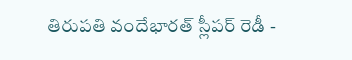తిరుపతి వందేభారత్ స్లీపర్ రెడీ -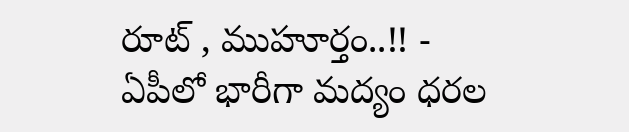రూట్ , ముహూర్తం..!! -
ఏపీలో భారీగా మద్యం ధరల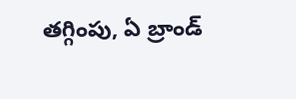తగ్గింపు, ఏ బ్రాండ్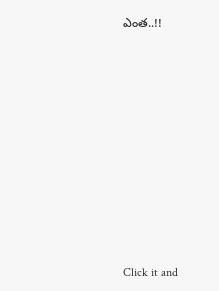ఎంత..!!












Click it and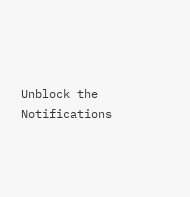Unblock the Notifications